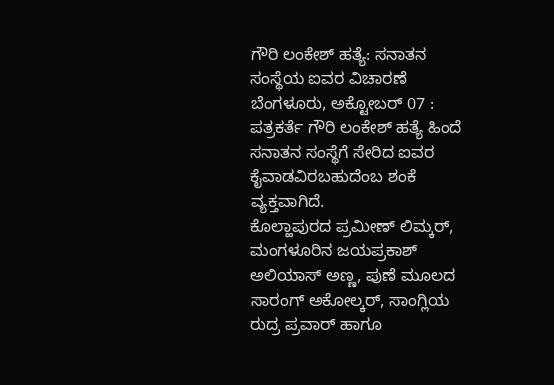ಗೌರಿ ಲಂಕೇಶ್ ಹತ್ಯೆ: ಸನಾತನ ಸಂಸ್ಥೆಯ ಐವರ ವಿಚಾರಣೆ
ಬೆಂಗಳೂರು, ಅಕ್ಟೋಬರ್ 07 : ಪತ್ರಕರ್ತೆ ಗೌರಿ ಲಂಕೇಶ್ ಹತ್ಯೆ ಹಿಂದೆ ಸನಾತನ ಸಂಸ್ಥೆಗೆ ಸೇರಿದ ಐವರ ಕೈವಾಡವಿರಬಹುದೆಂಬ ಶಂಕೆ ವ್ಯಕ್ತವಾಗಿದೆ.
ಕೊಲ್ಹಾಪುರದ ಪ್ರಮೀಣ್ ಲಿಮ್ಕರ್, ಮಂಗಳೂರಿನ ಜಯಪ್ರಕಾಶ್ ಅಲಿಯಾಸ್ ಅಣ್ಣ, ಪುಣೆ ಮೂಲದ ಸಾರಂಗ್ ಅಕೋಲ್ಕರ್, ಸಾಂಗ್ಲಿಯ ರುದ್ರ ಪ್ರವಾರ್ ಹಾಗೂ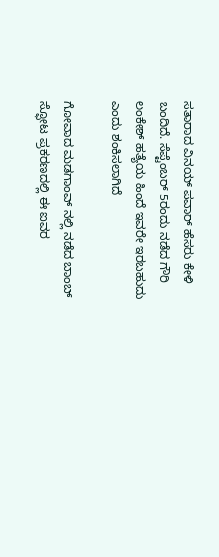ಸತಾರಾದ ವಿನಯ್ ಪವಾರ್ ಹೆಸರು ಕೇಳಿ ಬಂದಿದೆ. ಸೆಪ್ಟೆಂಬರ್ 5ರಂದು ನಡೆದ ಗೌರಿ ಲಂಕೇಶ್ ಹತ್ಯೆಯ ಹಿಂದೆ ಇವರೇ ಇರಬಹುದು ಎಂದು ಶಂಕಿಸಲಾಗಿದೆ

ಗೋವಾದ ಮಡಗಾಂವ್ ನಲ್ಲಿ ನಡೆದ ಬಾಂಬ್ ಸ್ಫೋಟ ಪ್ರಕರಣದಲ್ಲಿ ಈ ಐವರ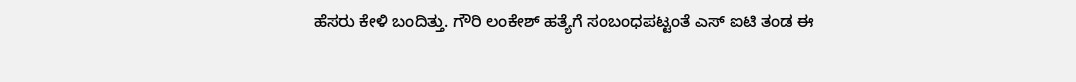ಹೆಸರು ಕೇಳಿ ಬಂದಿತ್ತು. ಗೌರಿ ಲಂಕೇಶ್ ಹತ್ಯೆಗೆ ಸಂಬಂಧಪಟ್ಟಂತೆ ಎಸ್ ಐಟಿ ತಂಡ ಈ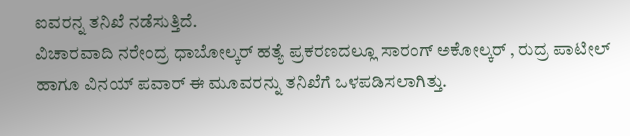ಐವರನ್ನ ತನಿಖೆ ನಡೆಸುತ್ತಿದೆ.
ವಿಚಾರವಾದಿ ನರೇಂದ್ರ ಧಾಬೋಲ್ಕರ್ ಹತ್ಯೆ ಪ್ರಕರಣದಲ್ಲೂ ಸಾರಂಗ್ ಅಕೋಲ್ಕರ್ , ರುದ್ರ ಪಾಟೀಲ್ ಹಾಗೂ ವಿನಯ್ ಪವಾರ್ ಈ ಮೂವರನ್ನು ತನಿಖೆಗೆ ಒಳಪಡಿಸಲಾಗಿತ್ತು.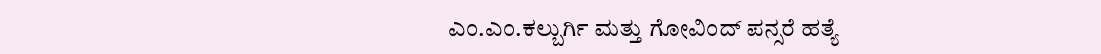ಎಂ.ಎಂ.ಕಲ್ಬುರ್ಗಿ ಮತ್ತು ಗೋವಿಂದ್ ಪನ್ಸರೆ ಹತ್ಯೆ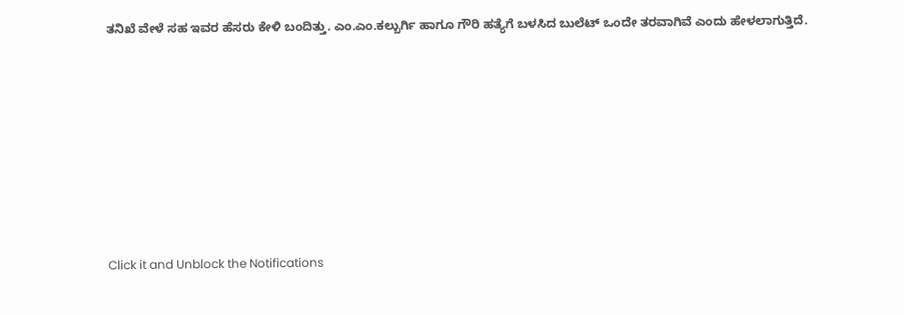ತನಿಖೆ ವೇಳೆ ಸಹ ಇವರ ಹೆಸರು ಕೇಳಿ ಬಂದಿತ್ತು. ಎಂ.ಎಂ.ಕಲ್ಬುರ್ಗಿ ಹಾಗೂ ಗೌರಿ ಹತ್ಯೆಗೆ ಬಳಸಿದ ಬುಲೆಟ್ ಒಂದೇ ತರವಾಗಿವೆ ಎಂದು ಹೇಳಲಾಗುತ್ತಿದೆ.












Click it and Unblock the Notifications